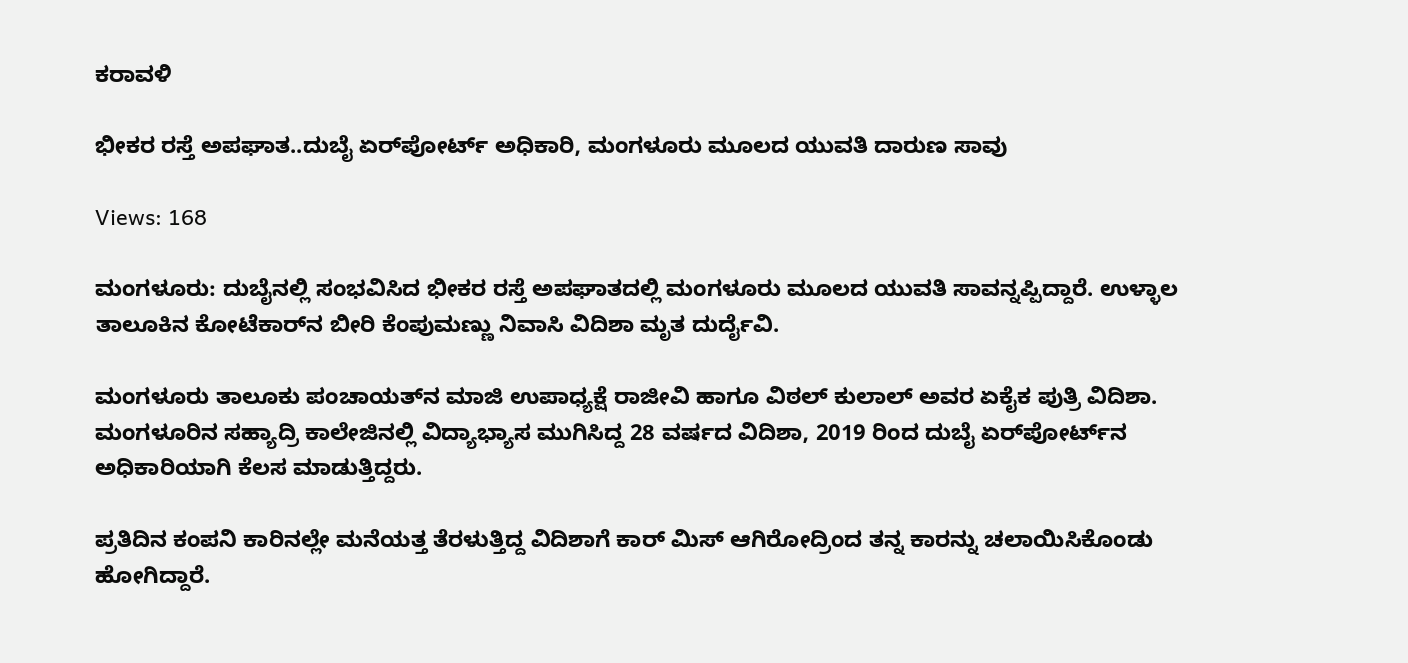ಕರಾವಳಿ

ಭೀಕರ ರಸ್ತೆ ಅಪಘಾತ..ದುಬೈ ಏರ್‌ಪೋರ್ಟ್‌ ಅಧಿಕಾರಿ, ಮಂಗಳೂರು ಮೂಲದ ಯುವತಿ ದಾರುಣ ಸಾವು

Views: 168

ಮಂಗಳೂರು: ದುಬೈನಲ್ಲಿ ಸಂಭವಿಸಿದ ಭೀಕರ ರಸ್ತೆ ಅಪಘಾತದಲ್ಲಿ ಮಂಗಳೂರು ಮೂಲದ ಯುವತಿ‌ ಸಾವನ್ನಪ್ಪಿದ್ದಾರೆ. ಉಳ್ಳಾಲ ತಾಲೂಕಿನ ಕೋಟೆಕಾರ್‌ನ ಬೀರಿ ಕೆಂಪುಮಣ್ಣು ನಿವಾಸಿ ವಿದಿಶಾ ಮೃತ ದುರ್ದೈವಿ.

ಮಂಗಳೂರು ತಾಲೂಕು ಪಂಚಾಯತ್‌ನ ಮಾಜಿ ಉಪಾಧ್ಯಕ್ಷೆ ರಾಜೀವಿ ಹಾಗೂ ವಿಠಲ್ ಕುಲಾಲ್ ಅವರ ಏಕೈಕ ಪುತ್ರಿ ವಿದಿಶಾ. ಮಂಗಳೂರಿನ ಸಹ್ಯಾದ್ರಿ ಕಾಲೇಜಿನಲ್ಲಿ ವಿದ್ಯಾಭ್ಯಾಸ ಮುಗಿಸಿದ್ದ 28 ವರ್ಷದ ವಿದಿಶಾ, 2019 ರಿಂದ ದುಬೈ ಏರ್‌ಪೋರ್ಟ್‌ನ ಅಧಿಕಾರಿಯಾಗಿ ಕೆಲಸ ಮಾಡುತ್ತಿದ್ದರು.

ಪ್ರತಿದಿನ ಕಂಪನಿ ಕಾರಿನಲ್ಲೇ ಮನೆಯತ್ತ ತೆರಳುತ್ತಿದ್ದ ವಿದಿಶಾಗೆ ಕಾರ್ ಮಿಸ್ ಆಗಿರೋದ್ರಿಂದ ತನ್ನ ಕಾರನ್ನು ಚಲಾಯಿಸಿಕೊಂಡು ಹೋಗಿದ್ದಾರೆ.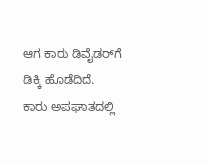ಆಗ ಕಾರು ಡಿವೈಡರ್‌ಗೆ ಡಿಕ್ಕಿ ಹೊಡೆದಿದೆ. ಕಾರು ಅಪಘಾತದಲ್ಲಿ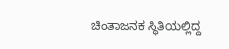ಚಿಂತಾಜನಕ ಸ್ಥಿತಿಯಲ್ಲಿದ್ದ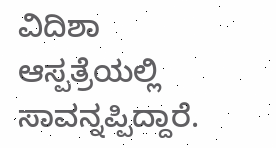ವಿದಿಶಾ ಆಸ್ಪತ್ರೆಯಲ್ಲಿ ಸಾವನ್ನಪ್ಪಿದ್ದಾರೆ.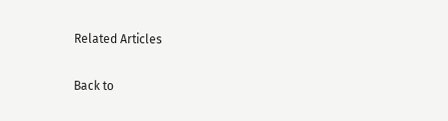Related Articles

Back to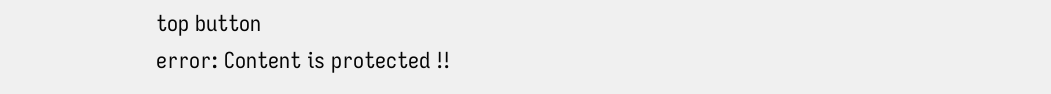top button
error: Content is protected !!